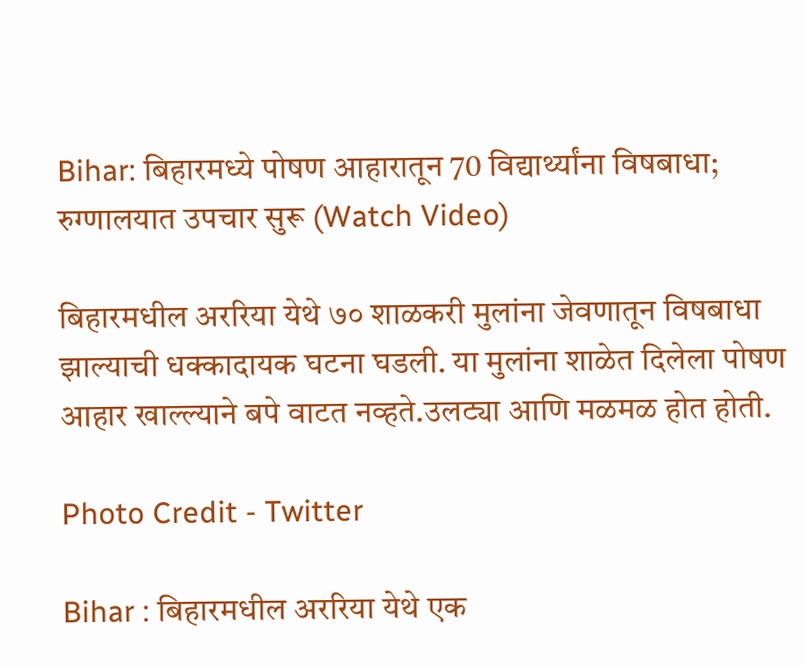Bihar: बिहारमध्ये पोषण आहारातून 70 विद्यार्थ्यांना विषबाधा; रुग्णालयात उपचार सुरू (Watch Video)

बिहारमधील अररिया येथे ७० शाळकरी मुलांना जेवणातून विषबाधा झाल्याची धक्कादायक घटना घडली. या मुलांना शाळेत दिलेला पोषण आहार खाल्ल्याने बपे वाटत नव्हते.उलट्या आणि मळमळ होत होती.

Photo Credit - Twitter

Bihar : बिहारमधील अररिया येथे एक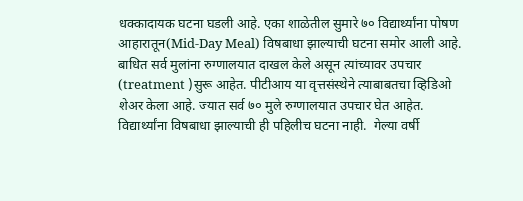धक्कादायक घटना घडली आहे. एका शाळेतील सुमारे ७० विद्यार्थ्यांना पोषण आहारातून(Mid-Day Meal) विषबाधा झाल्याची घटना समोर आली आहे. बाधित सर्व मुलांना रुग्णालयात दाखल केले असून त्यांच्यावर उपचार (treatment )सुरू आहेत. पीटीआय या वृत्तसंस्थेने त्याबाबतचा व्हिडिओ शेअर केला आहे. ज्यात सर्व ७० मुले रुग्णालयात उपचार घेत आहेत. विद्यार्थ्यांना विषबाधा झाल्याची ही पहिलीच घटना नाही.  गेल्या वर्षी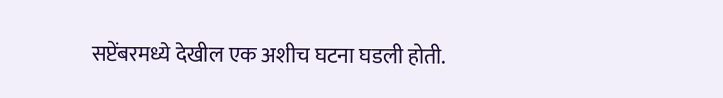सप्टेंबरमध्ये देखील एक अशीच घटना घडली होती.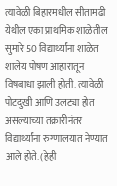त्यावेळी बिहारमधील सीतामढी येथील एका प्राथमिक शाळेतील सुमारे 50 विद्यार्थ्यांना शाळेत शालेय पोषण आहारातून विषबाधा झाली होती. त्यावेळी पोटदुखी आणि उलट्या होत असल्याच्या तक्रारीनंतर विद्यार्थ्यांना रुग्णालयात नेण्यात आले होते. (हेही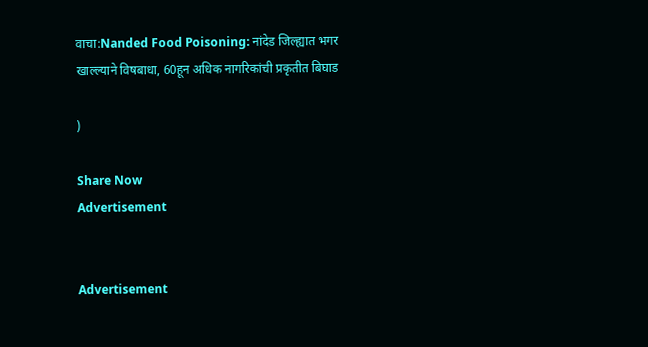वाचा:Nanded Food Poisoning: नांदेड जिल्ह्यात भगर खाल्ल्याने विषबाधा, 60हून अधिक नागरिकांची प्रकृतीत बिघाड

)

Share Now
Advertisement


Advertisement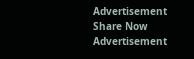Advertisement
Share Now
Advertisement